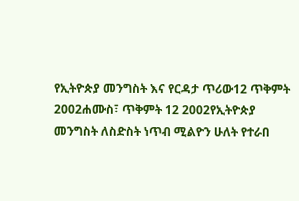የኢትዮጵያ መንግስት እና የርዳታ ጥሪው12 ጥቅምት 2002ሐሙስ፣ ጥቅምት 12 2002የኢትዮጵያ መንግስት ለስድስት ነጥብ ሚልዮን ሁለት የተራበ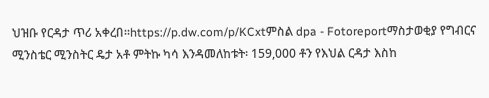ህዝቡ የርዳታ ጥሪ አቀረበ።https://p.dw.com/p/KCxtምስል dpa - Fotoreportማስታወቂያ የግብርና ሚንስቴር ሚንስትር ዴታ አቶ ምትኩ ካሳ እንዳመለከቱት፡ 159,000 ቶን የእህል ርዳታ እስከ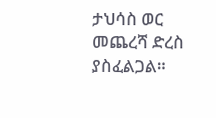ታህሳስ ወር መጨረሻ ድረስ ያስፈልጋል።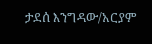ታደሰ እንግዳው/አርያም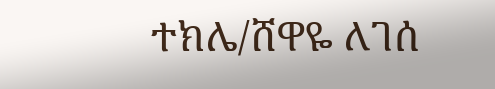ተክሌ/ሸዋዬ ለገሰ